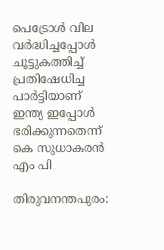പെട്രോള്‍ വില വര്‍ദ്ധിച്ചപ്പോള്‍ ചൂട്ടുകത്തിച്ച് പ്രതിഷേധിച്ച പാര്‍ട്ടിയാണ് ഇന്ത്യ ഇപ്പോള്‍ ഭരിക്കുന്നതെന്ന് കെ സുധാകരന്‍ എം പി

തിരുവനന്തപുരം: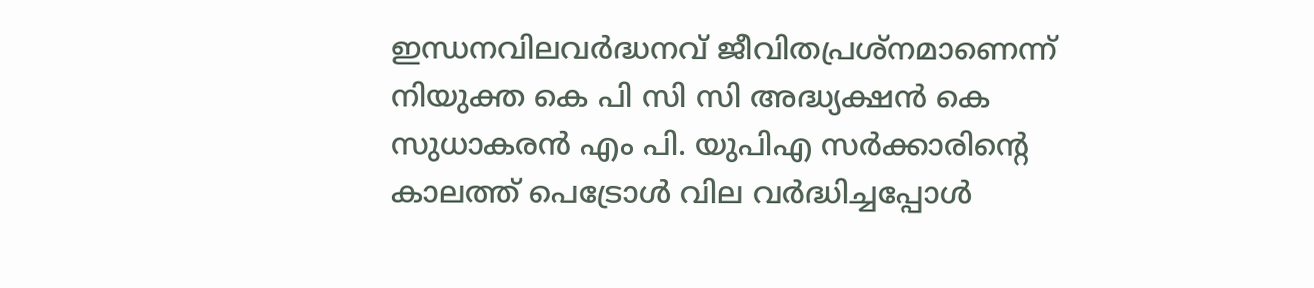ഇന്ധനവിലവര്‍ദ്ധനവ് ജീവിതപ്രശ്‌നമാണെന്ന് നിയുക്ത കെ പി സി സി അദ്ധ്യക്ഷന്‍ കെ സുധാകരന്‍ എം പി. യുപിഎ സര്‍ക്കാരിന്റെ കാലത്ത് പെട്രോള്‍ വില വര്‍ദ്ധിച്ചപ്പോള്‍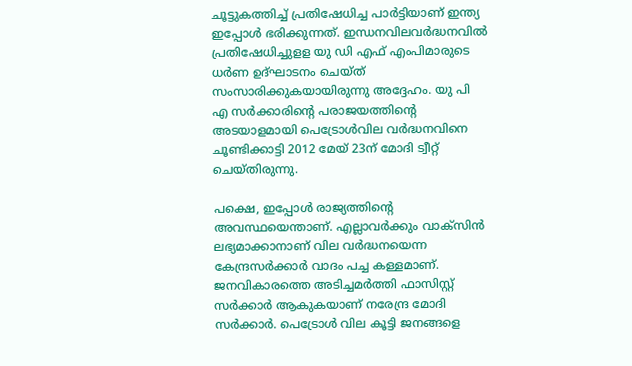ചൂട്ടുകത്തിച്ച് പ്രതിഷേധിച്ച പാര്‍ട്ടിയാണ് ഇന്ത്യ ഇപ്പോള്‍ ഭരിക്കുന്നത്. ഇന്ധനവിലവര്‍ദ്ധനവില്‍ പ്രതിഷേധിച്ചുളള യു ഡി എഫ് എംപിമാരുടെ ധര്‍ണ ഉദ്ഘാടനം ചെയ്ത് സംസാരിക്കുകയായിരുന്നു അദ്ദേഹം. യു പി എ സര്‍ക്കാരിന്റെ പരാജയത്തിന്റെ അടയാളമായി പെട്രോള്‍വില വര്‍ദ്ധനവിനെ ചൂണ്ടിക്കാട്ടി 2012 മേയ് 23ന് മോദി ട്വീറ്റ് ചെയ്തിരുന്നു.

പക്ഷെ, ഇപ്പോള്‍ രാജ്യത്തിന്റെ അവസ്ഥയെന്താണ്. എല്ലാവര്‍ക്കും വാക്‌സിന്‍ ലഭ്യമാക്കാനാണ് വില വര്‍ദ്ധനയെന്ന കേന്ദ്രസര്‍ക്കാര്‍ വാദം പച്ച കള്ളമാണ്. ജനവികാരത്തെ അടിച്ചമര്‍ത്തി ഫാസിസ്റ്റ് സര്‍ക്കാര്‍ ആകുകയാണ് നരേന്ദ്ര മോദി സര്‍ക്കാര്‍. പെട്രോള്‍ വില കൂട്ടി ജനങ്ങളെ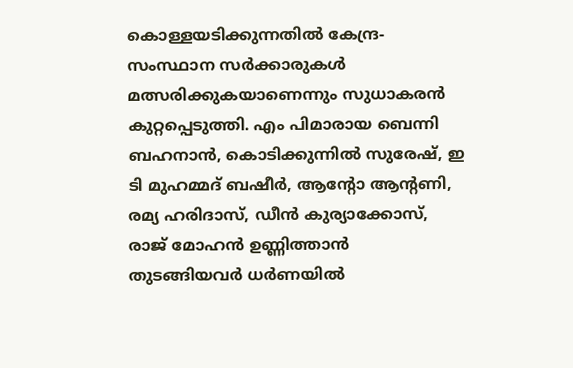കൊള്ളയടിക്കുന്നതില്‍ കേന്ദ്ര- സംസ്ഥാന സര്‍ക്കാരുകള്‍ മത്സരിക്കുകയാണെന്നും സുധാകരന്‍ കുറ്റപ്പെടുത്തി. എം പിമാരായ ബെന്നി ബഹനാന്‍, കൊടിക്കുന്നില്‍ സുരേഷ്, ഇ ടി മുഹമ്മദ് ബഷീര്‍, ആന്റോ ആന്റണി, രമ്യ ഹരിദാസ്, ഡീന്‍ കുര്യാക്കോസ്, രാജ് മോഹന്‍ ഉണ്ണിത്താന്‍ തുടങ്ങിയവര്‍ ധര്‍ണയില്‍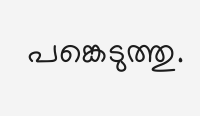പങ്കെടുത്തു.